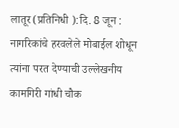लातूर(प्रतिनिधी ):दि. 8 जून : नागरिकांचे हरवलेले मोबाईल शोधून त्यांना परत देण्याची उल्लेखनीय कामगिरी गांधी चौक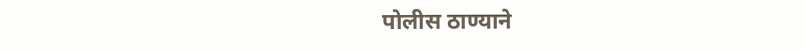पोलीस ठाण्याने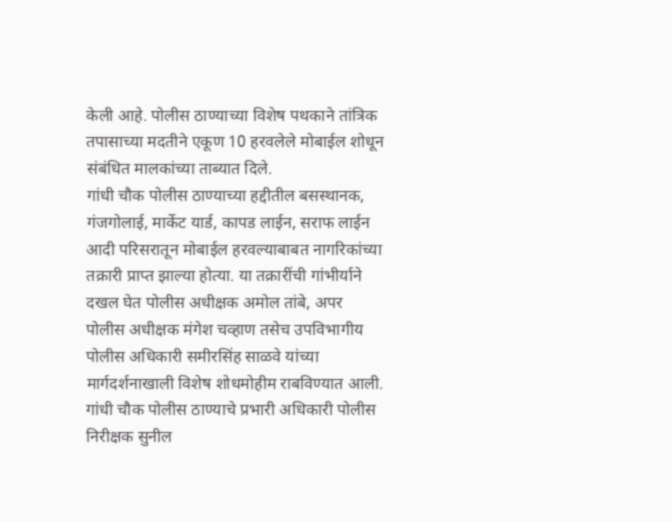केली आहे. पोलीस ठाण्याच्या विशेष पथकाने तांत्रिक तपासाच्या मदतीने एकूण 10 हरवलेले मोबाईल शोधून संबंधित मालकांच्या ताब्यात दिले.
गांधी चौक पोलीस ठाण्याच्या हद्दीतील बसस्थानक, गंजगोलाई, मार्केट यार्ड, कापड लाईन, सराफ लाईन आदी परिसरातून मोबाईल हरवल्याबाबत नागरिकांच्या तक्रारी प्राप्त झाल्या होत्या. या तक्रारींची गांभीर्याने दखल घेत पोलीस अधीक्षक अमोल तांबे, अपर पोलीस अधीक्षक मंगेश चव्हाण तसेच उपविभागीय पोलीस अधिकारी समीरसिंह साळवे यांच्या मार्गदर्शनाखाली विशेष शोधमोहीम राबविण्यात आली.
गांधी चौक पोलीस ठाण्याचे प्रभारी अधिकारी पोलीस निरीक्षक सुनील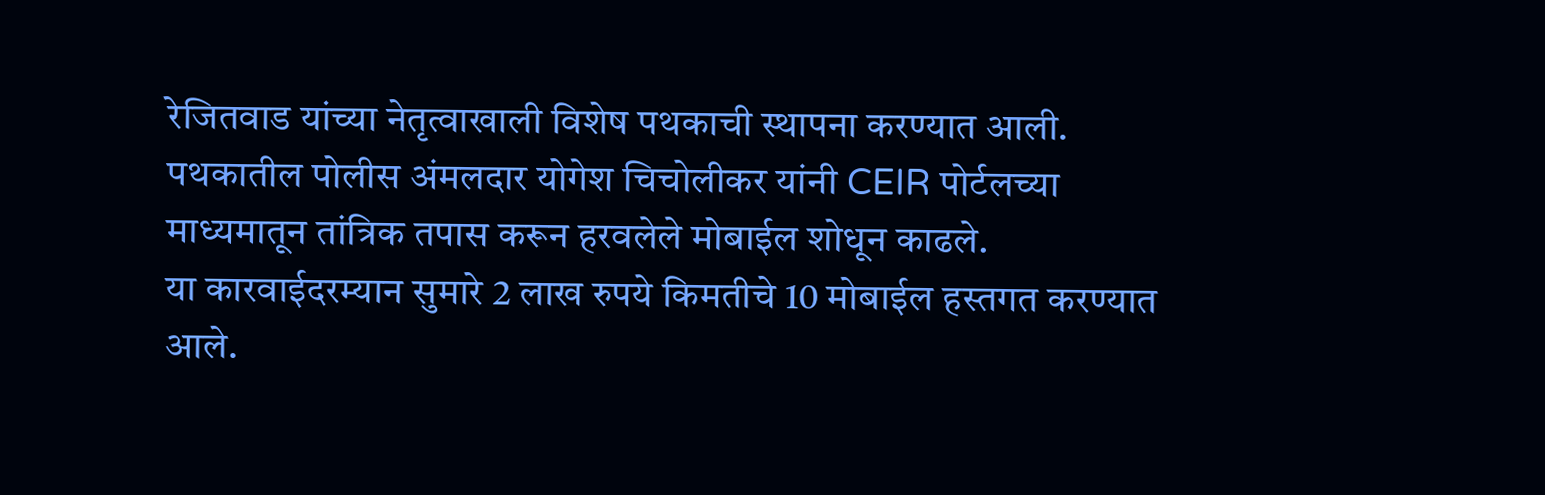रेजितवाड यांच्या नेतृत्वाखाली विशेष पथकाची स्थापना करण्यात आली. पथकातील पोलीस अंमलदार योगेश चिचोलीकर यांनी CEIR पोर्टलच्या माध्यमातून तांत्रिक तपास करून हरवलेले मोबाईल शोधून काढले.
या कारवाईदरम्यान सुमारे 2 लाख रुपये किमतीचे 10 मोबाईल हस्तगत करण्यात आले.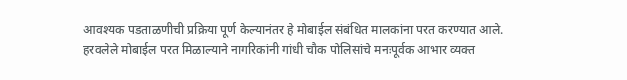आवश्यक पडताळणीची प्रक्रिया पूर्ण केल्यानंतर हे मोबाईल संबंधित मालकांना परत करण्यात आले.
हरवलेले मोबाईल परत मिळाल्याने नागरिकांनी गांधी चौक पोलिसांचे मनःपूर्वक आभार व्यक्त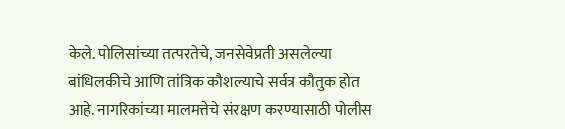केले. पोलिसांच्या तत्परतेचे, जनसेवेप्रती असलेल्या बांधिलकीचे आणि तांत्रिक कौशल्याचे सर्वत्र कौतुक होत आहे. नागरिकांच्या मालमत्तेचे संरक्षण करण्यासाठी पोलीस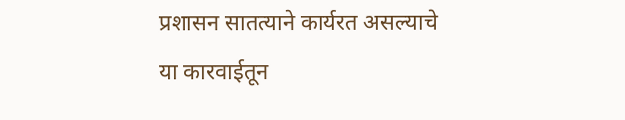प्रशासन सातत्याने कार्यरत असल्याचे या कारवाईतून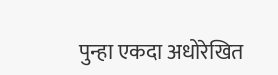पुन्हा एकदा अधोरेखित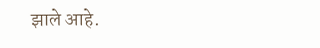झाले आहे.